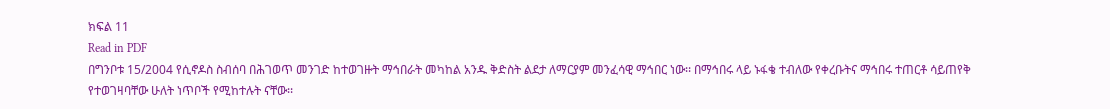ክፍል 11
Read in PDF
በግንቦቱ 15/2004 የሲኖዶስ ስብሰባ በሕገወጥ መንገድ ከተወገዙት ማኅበራት መካከል አንዱ ቅድስት ልደታ ለማርያም መንፈሳዊ ማኅበር ነው፡፡ በማኅበሩ ላይ ኑፋቄ ተብለው የቀረቡትና ማኅበሩ ተጠርቶ ሳይጠየቅ የተወገዛባቸው ሁለት ነጥቦች የሚከተሉት ናቸው፡፡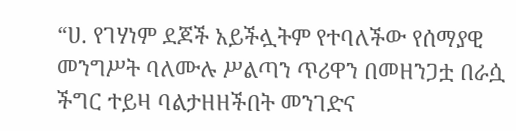“ሀ. የገሃነም ደጆች አይችሏትም የተባለችው የሰማያዊ መንግሥት ባለሙሉ ሥልጣን ጥሪዋን በመዘንጋቷ በራሷ ችግር ተይዛ ባልታዘዘችበት መንገድና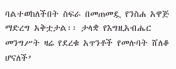ባልተወከለችበት ስፍራ በመጠመዷ የንስሐ አዋጅ ማድረግ አቅቷታል፡፡ ታላቋ የእግዚአብሔር መንግሥት ዛሬ የደረቁ አጥንቶች የመሉባት ሸለቆ ሆናለች’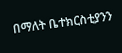በማለት ቤተክርስቲያንን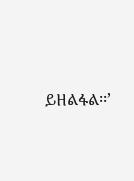ይዘልፋል፡፡’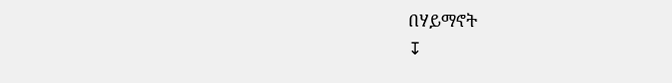በሃይማኖት
↧